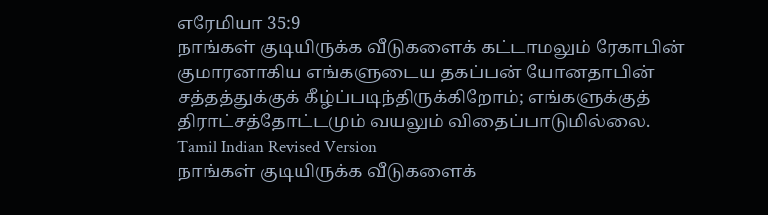எரேமியா 35:9
நாங்கள் குடியிருக்க வீடுகளைக் கட்டாமலும் ரேகாபின் குமாரனாகிய எங்களுடைய தகப்பன் யோனதாபின் சத்தத்துக்குக் கீழ்ப்படிந்திருக்கிறோம்; எங்களுக்குத் திராட்சத்தோட்டமும் வயலும் விதைப்பாடுமில்லை.
Tamil Indian Revised Version
நாங்கள் குடியிருக்க வீடுகளைக்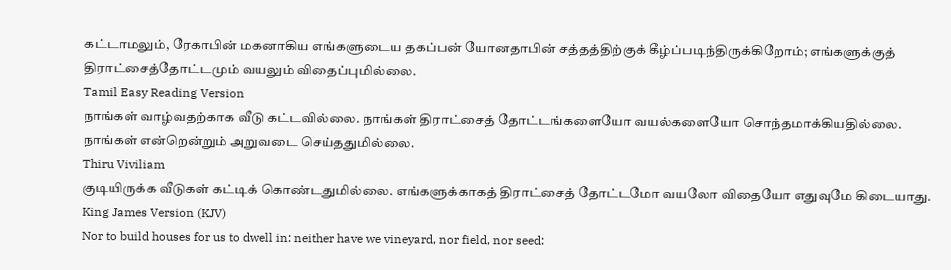கட்டாமலும், ரேகாபின் மகனாகிய எங்களுடைய தகப்பன் யோனதாபின் சத்தத்திற்குக் கீழ்ப்படிந்திருக்கிறோம்; எங்களுக்குத் திராட்சைத்தோட்டமும் வயலும் விதைப்புமில்லை.
Tamil Easy Reading Version
நாங்கள் வாழ்வதற்காக வீடு கட்டவில்லை. நாங்கள் திராட்சைத் தோட்டங்களையோ வயல்களையோ சொந்தமாக்கியதில்லை. நாங்கள் என்றென்றும் அறுவடை செய்ததுமில்லை.
Thiru Viviliam
குடியிருக்க வீடுகள் கட்டிக் கொண்டதுமில்லை. எங்களுக்காகத் திராட்சைத் தோட்டமோ வயலோ விதையோ எதுவுமே கிடையாது.
King James Version (KJV)
Nor to build houses for us to dwell in: neither have we vineyard, nor field, nor seed: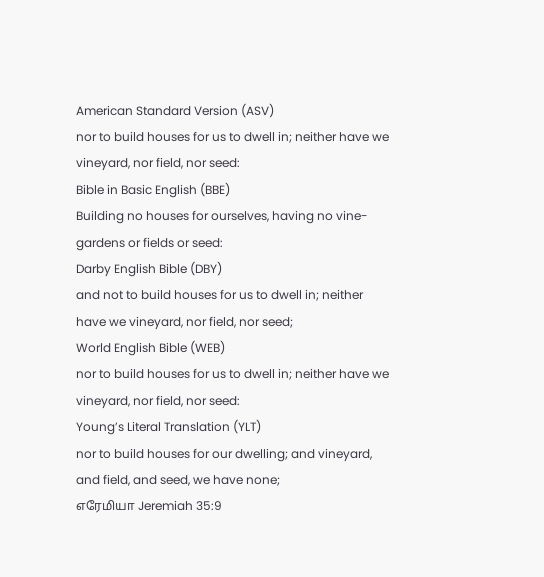American Standard Version (ASV)
nor to build houses for us to dwell in; neither have we vineyard, nor field, nor seed:
Bible in Basic English (BBE)
Building no houses for ourselves, having no vine-gardens or fields or seed:
Darby English Bible (DBY)
and not to build houses for us to dwell in; neither have we vineyard, nor field, nor seed;
World English Bible (WEB)
nor to build houses for us to dwell in; neither have we vineyard, nor field, nor seed:
Young’s Literal Translation (YLT)
nor to build houses for our dwelling; and vineyard, and field, and seed, we have none;
எரேமியா Jeremiah 35:9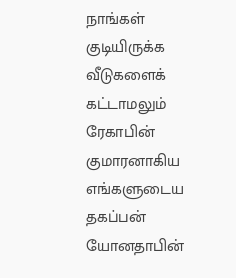நாங்கள் குடியிருக்க வீடுகளைக் கட்டாமலும் ரேகாபின் குமாரனாகிய எங்களுடைய தகப்பன் யோனதாபின்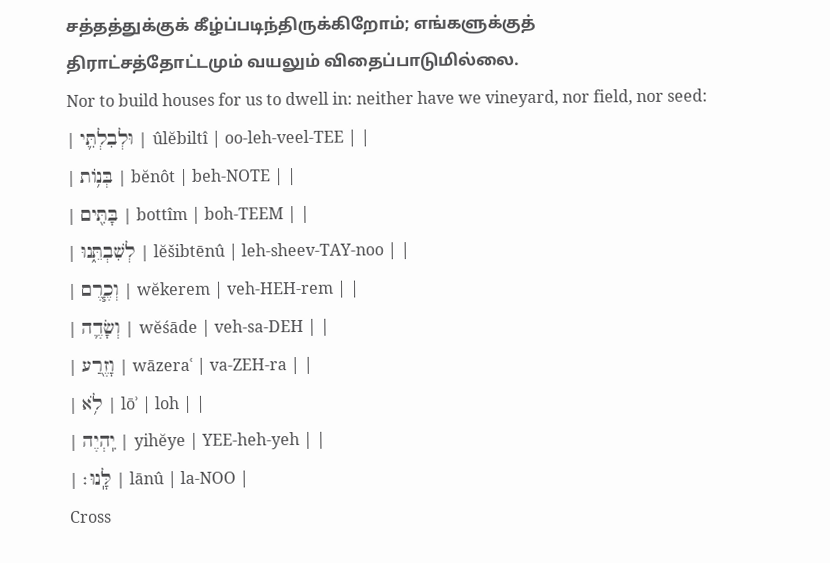சத்தத்துக்குக் கீழ்ப்படிந்திருக்கிறோம்; எங்களுக்குத் திராட்சத்தோட்டமும் வயலும் விதைப்பாடுமில்லை.
Nor to build houses for us to dwell in: neither have we vineyard, nor field, nor seed:
| וּלְבִלְתִּ֛י | ûlĕbiltî | oo-leh-veel-TEE | |
| בְּנ֥וֹת | bĕnôt | beh-NOTE | |
| בָּתִּ֖ים | bottîm | boh-TEEM | |
| לְשִׁבְתֵּ֑נוּ | lĕšibtēnû | leh-sheev-TAY-noo | |
| וְכֶ֧רֶם | wĕkerem | veh-HEH-rem | |
| וְשָׂדֶ֛ה | wĕśāde | veh-sa-DEH | |
| וָזֶ֖רַע | wāzeraʿ | va-ZEH-ra | |
| לֹ֥א | lōʾ | loh | |
| יִֽהְיֶה | yihĕye | YEE-heh-yeh | |
| לָּֽנוּ׃ | lānû | la-NOO |
Cross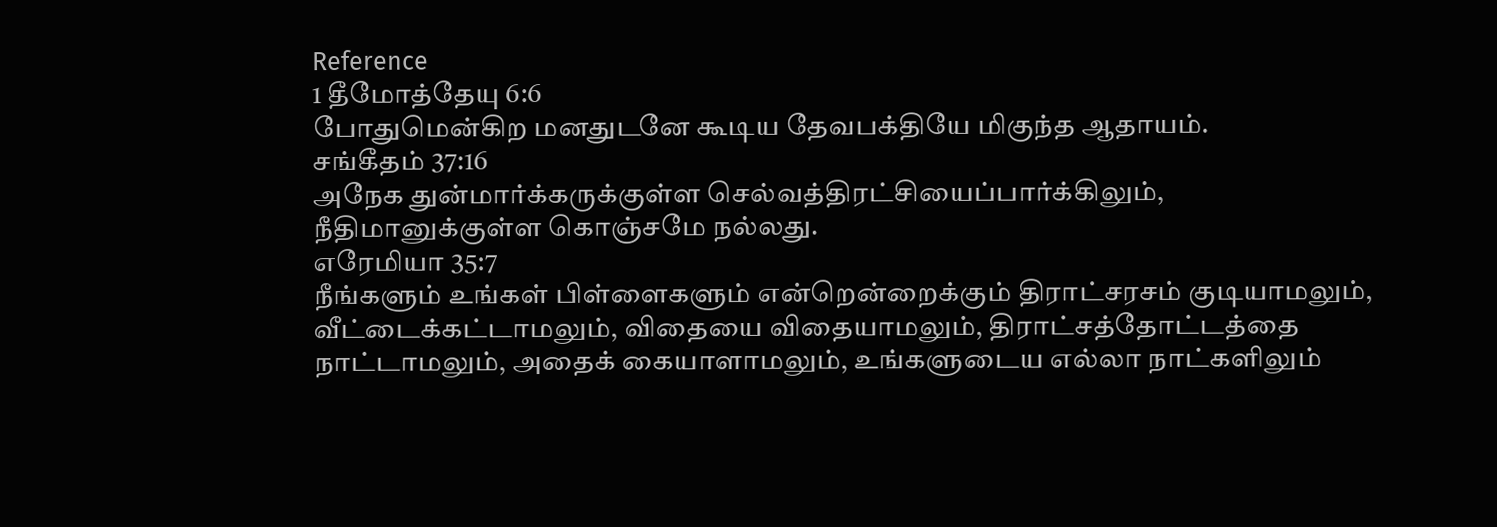Reference
1 தீமோத்தேயு 6:6
போதுமென்கிற மனதுடனே கூடிய தேவபக்தியே மிகுந்த ஆதாயம்.
சங்கீதம் 37:16
அநேக துன்மார்க்கருக்குள்ள செல்வத்திரட்சியைப்பார்க்கிலும், நீதிமானுக்குள்ள கொஞ்சமே நல்லது.
எரேமியா 35:7
நீங்களும் உங்கள் பிள்ளைகளும் என்றென்றைக்கும் திராட்சரசம் குடியாமலும், வீட்டைக்கட்டாமலும், விதையை விதையாமலும், திராட்சத்தோட்டத்தை நாட்டாமலும், அதைக் கையாளாமலும், உங்களுடைய எல்லா நாட்களிலும்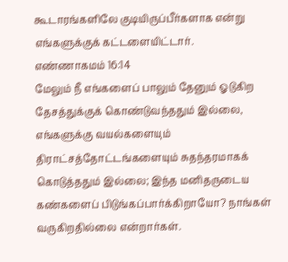கூடாரங்களிலே குடியிருப்பீர்களாக என்று எங்களுக்குக் கட்டளையிட்டார்.
எண்ணாகமம் 16:14
மேலும் நீ எங்களைப் பாலும் தேனும் ஓடுகிற தேசத்துக்குக் கொண்டுவந்ததும் இல்லை, எங்களுக்கு வயல்களையும் திராட்சத்தோட்டங்களையும் சுதந்தரமாகக் கொடுத்ததும் இல்லை; இந்த மனிதருடைய கண்களைப் பிடுங்கப்பார்க்கிறாயோ? நாங்கள் வருகிறதில்லை என்றார்கள்.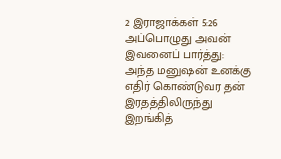2 இராஜாக்கள் 5:26
அப்பொழுது அவன் இவனைப் பார்த்து: அந்த மனுஷன் உனக்கு எதிர் கொண்டுவர தன் இரதத்திலிருந்து இறங்கித்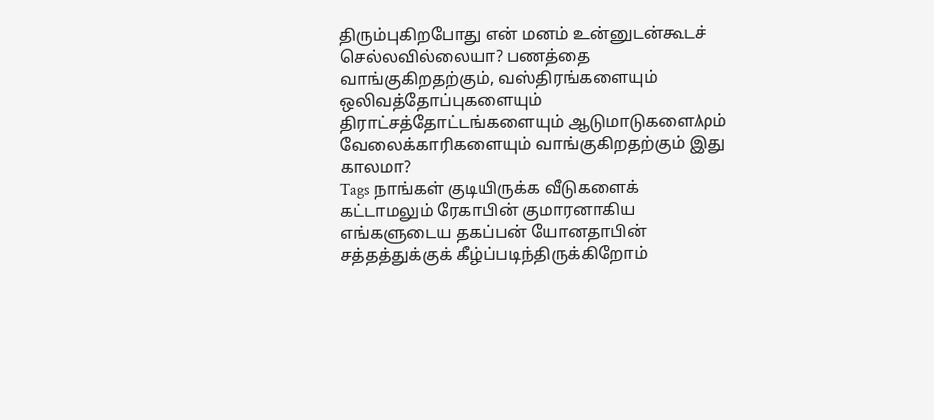திரும்புகிறபோது என் மனம் உன்னுடன்கூடச் செல்லவில்லையா? பணத்தை வாங்குகிறதற்கும், வஸ்திரங்களையும் ஒலிவத்தோப்புகளையும் திராட்சத்தோட்டங்களையும் ஆடுமாடுகளைϠρம் வேலைக்காரிகளையும் வாங்குகிறதற்கும் இது காலமா?
Tags நாங்கள் குடியிருக்க வீடுகளைக் கட்டாமலும் ரேகாபின் குமாரனாகிய எங்களுடைய தகப்பன் யோனதாபின் சத்தத்துக்குக் கீழ்ப்படிந்திருக்கிறோம்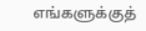எங்களுக்குத்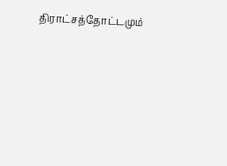திராட்சத்தோட்டமும்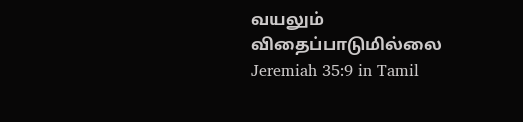வயலும் விதைப்பாடுமில்லை
Jeremiah 35:9 in Tamil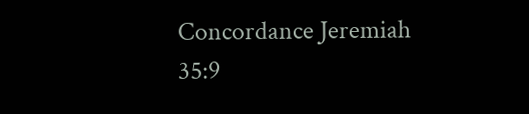Concordance Jeremiah 35:9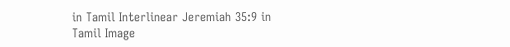in Tamil Interlinear Jeremiah 35:9 in Tamil Image